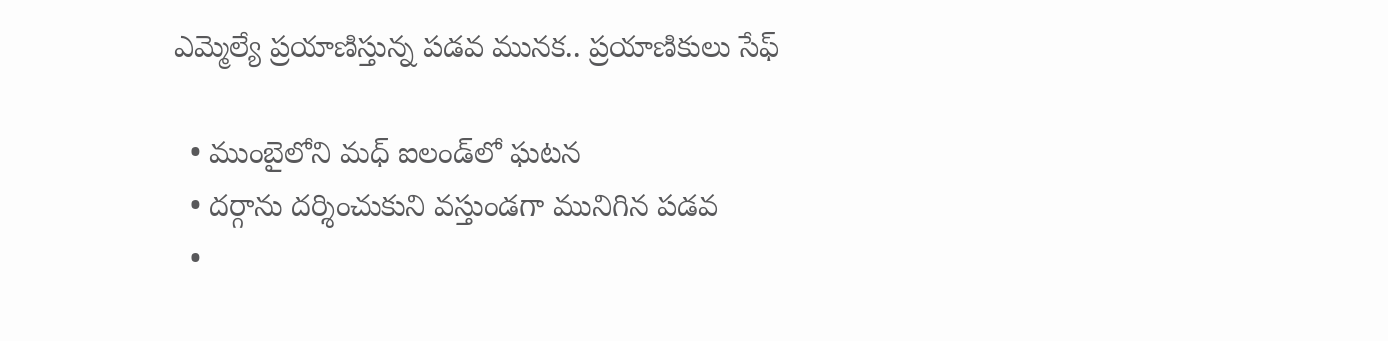ఎమ్మెల్యే ప్రయాణిస్తున్న పడవ మునక.. ప్రయాణికులు సేఫ్

  • ముంబైలోని మధ్ ఐలండ్‌లో ఘటన
  • దర్గాను దర్శించుకుని వస్తుండగా మునిగిన పడవ
  •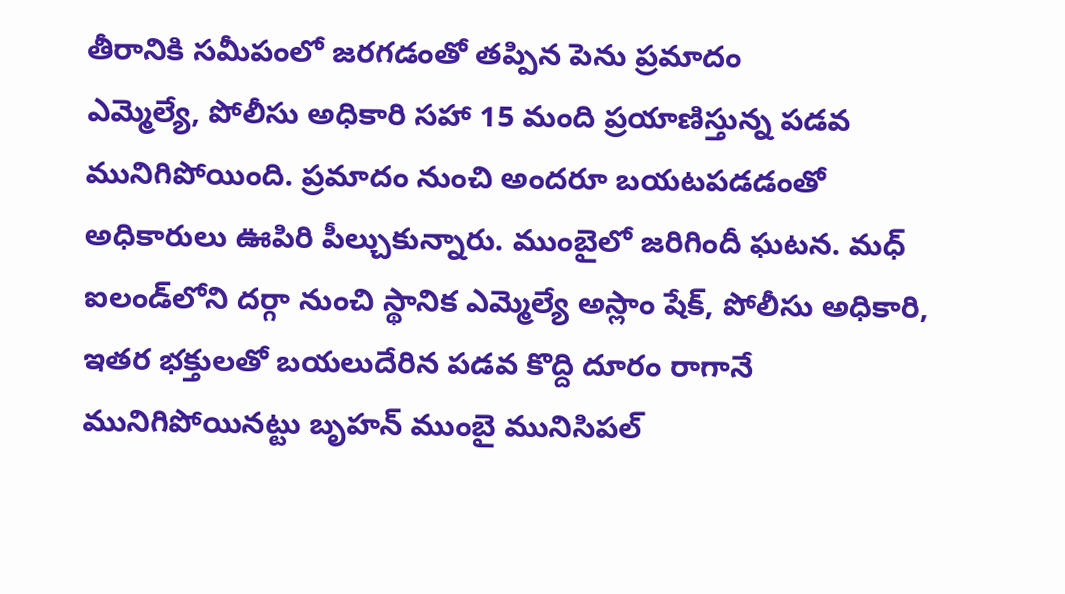తీరానికి సమీపంలో జరగడంతో తప్పిన పెను ప్రమాదం
ఎమ్మెల్యే, పోలీసు అధికారి సహా 15 మంది ప్రయాణిస్తున్న పడవ మునిగిపోయింది. ప్రమాదం నుంచి అందరూ బయటపడడంతో అధికారులు ఊపిరి పీల్చుకున్నారు. ముంబైలో జరిగిందీ ఘటన. మధ్ ఐలండ్‌లోని దర్గా నుంచి స్థానిక ఎమ్మెల్యే అస్లాం షేక్, పోలీసు అధికారి, ఇతర భక్తులతో బయలుదేరిన పడవ కొద్ది దూరం రాగానే మునిగిపోయినట్టు బృహన్ ముంబై మునిసిపల్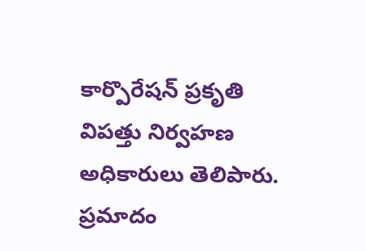కార్పొరేషన్ ప్రకృతి విపత్తు నిర్వహణ అధికారులు తెలిపారు. ప్రమాదం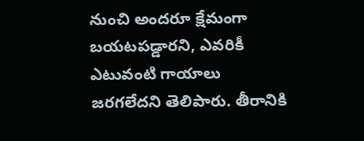నుంచి అందరూ క్షేమంగా బయటపడ్డారని, ఎవరికీ ఎటువంటి గాయాలు జరగలేదని తెలిపారు. తీరానికి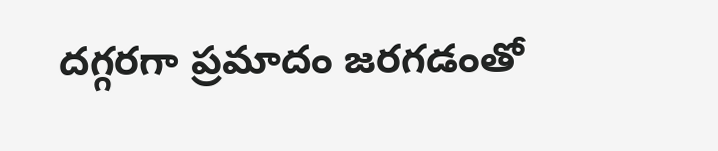దగ్గరగా ప్రమాదం జరగడంతో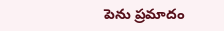పెను ప్రమాదం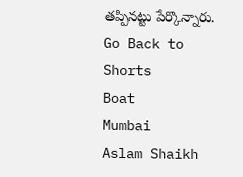తప్పినట్టు పేర్కొన్నారు.
Go Back to Shorts
Boat
Mumbai
Aslam Shaikh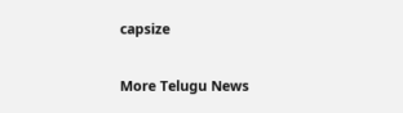capsize

More Telugu News